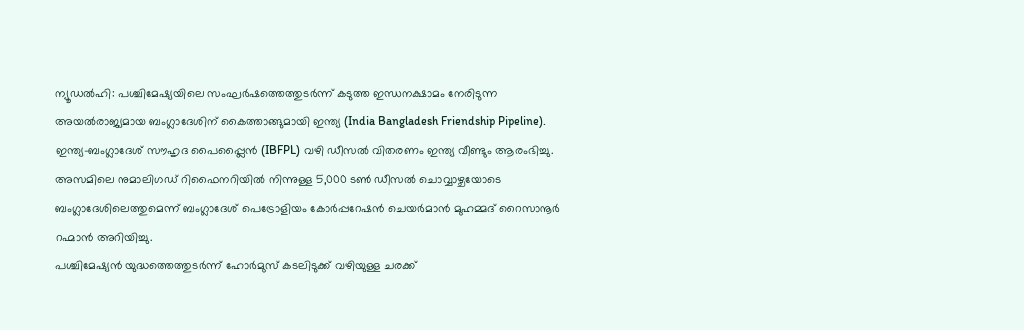ന്യൂഡൽഹി: പശ്ചിമേഷ്യയിലെ സംഘർഷത്തെത്തുടർന്ന് കടുത്ത ഇന്ധനക്ഷാമം നേരിടുന്ന അയൽരാജ്യമായ ബംഗ്ലാദേശിന് കൈത്താങ്ങുമായി ഇന്ത്യ (India Bangladesh Friendship Pipeline). ഇന്ത്യ-ബംഗ്ലാദേശ് സൗഹൃദ പൈപ്പ്ലൈൻ (IBFPL) വഴി ഡീസൽ വിതരണം ഇന്ത്യ വീണ്ടും ആരംഭിച്ചു. അസമിലെ നുമാലിഗഡ് റിഫൈനറിയിൽ നിന്നുള്ള 5,000 ടൺ ഡീസൽ ചൊവ്വാഴ്ചയോടെ ബംഗ്ലാദേശിലെത്തുമെന്ന് ബംഗ്ലാദേശ് പെട്രോളിയം കോർപ്പറേഷൻ ചെയർമാൻ മുഹമ്മദ് റൈസാനൂർ റഹ്മാൻ അറിയിച്ചു.
പശ്ചിമേഷ്യൻ യുദ്ധത്തെത്തുടർന്ന് ഹോർമുസ് കടലിടുക്ക് വഴിയുള്ള ചരക്ക്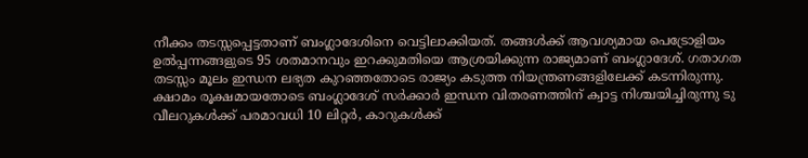നീക്കം തടസ്സപ്പെട്ടതാണ് ബംഗ്ലാദേശിനെ വെട്ടിലാക്കിയത്. തങ്ങൾക്ക് ആവശ്യമായ പെട്രോളിയം ഉൽപ്പന്നങ്ങളുടെ 95 ശതമാനവും ഇറക്കുമതിയെ ആശ്രയിക്കുന്ന രാജ്യമാണ് ബംഗ്ലാദേശ്. ഗതാഗത തടസ്സം മൂലം ഇന്ധന ലഭ്യത കുറഞ്ഞതോടെ രാജ്യം കടുത്ത നിയന്ത്രണങ്ങളിലേക്ക് കടന്നിരുന്നു.
ക്ഷാമം രൂക്ഷമായതോടെ ബംഗ്ലാദേശ് സർക്കാർ ഇന്ധന വിതരണത്തിന് ക്വാട്ട നിശ്ചയിച്ചിരുന്നു ടു വീലറുകൾക്ക് പരമാവധി 10 ലിറ്റർ, കാറുകൾക്ക്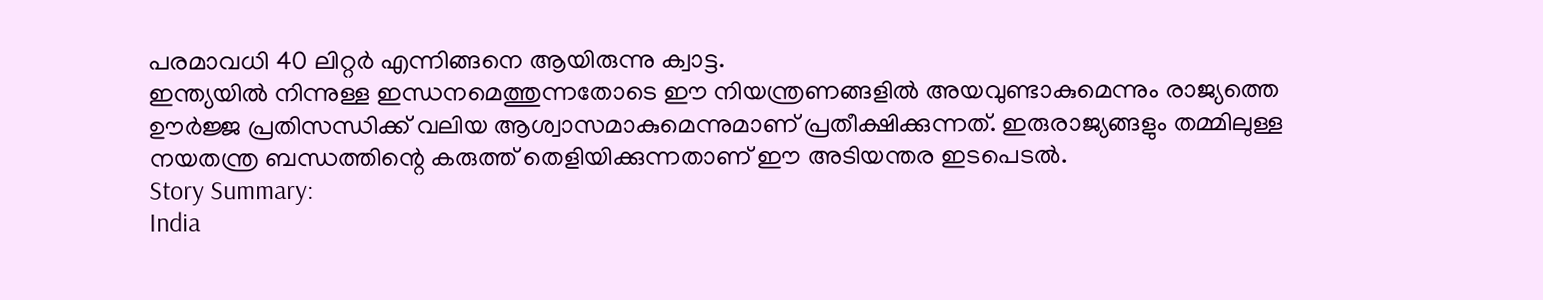പരമാവധി 40 ലിറ്റർ എന്നിങ്ങനെ ആയിരുന്നു ക്വാട്ട.
ഇന്ത്യയിൽ നിന്നുള്ള ഇന്ധനമെത്തുന്നതോടെ ഈ നിയന്ത്രണങ്ങളിൽ അയവുണ്ടാകുമെന്നും രാജ്യത്തെ ഊർജ്ജ പ്രതിസന്ധിക്ക് വലിയ ആശ്വാസമാകുമെന്നുമാണ് പ്രതീക്ഷിക്കുന്നത്. ഇരുരാജ്യങ്ങളും തമ്മിലുള്ള നയതന്ത്ര ബന്ധത്തിന്റെ കരുത്ത് തെളിയിക്കുന്നതാണ് ഈ അടിയന്തര ഇടപെടൽ.
Story Summary:
India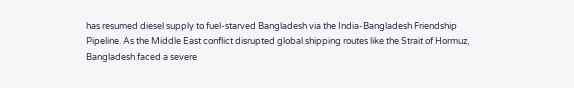has resumed diesel supply to fuel-starved Bangladesh via the India-Bangladesh Friendship Pipeline. As the Middle East conflict disrupted global shipping routes like the Strait of Hormuz, Bangladesh faced a severe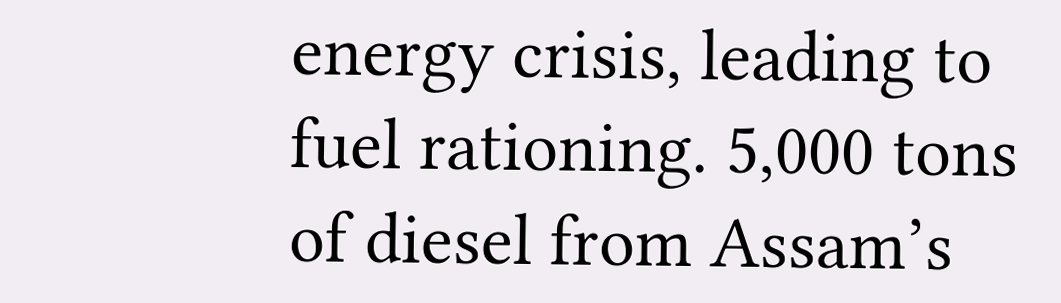energy crisis, leading to fuel rationing. 5,000 tons of diesel from Assam’s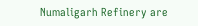Numaligarh Refinery are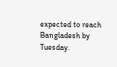expected to reach Bangladesh by Tuesday.